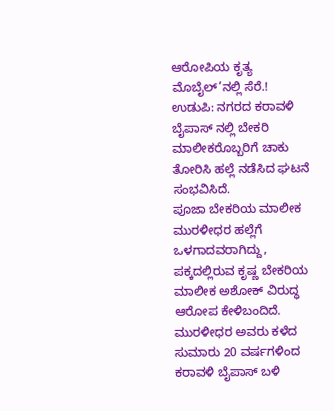ಆರೋಪಿಯ ಕೃತ್ಯ ಮೊಬೈಲ್’ನಲ್ಲಿ ಸೆರೆ.!
ಉಡುಪಿ: ನಗರದ ಕರಾವಳಿ ಬೈಪಾಸ್ ನಲ್ಲಿ ಬೇಕರಿ ಮಾಲೀಕರೊಬ್ಬರಿಗೆ ಚಾಕು ತೋರಿಸಿ ಹಲ್ಲೆ ನಡೆಸಿದ ಘಟನೆ ಸಂಭವಿಸಿದೆ.
ಪೂಜಾ ಬೇಕರಿಯ ಮಾಲೀಕ ಮುರಳೀಧರ ಹಲ್ಲೆಗೆ ಒಳಗಾದವರಾಗಿದ್ದು, ಪಕ್ಕದಲ್ಲಿರುವ ಕೃಷ್ಣ ಬೇಕರಿಯ ಮಾಲೀಕ ಅಶೋಕ್ ವಿರುದ್ಧ ಆರೋಪ ಕೇಳಿಬಂದಿದೆ.
ಮುರಳೀಧರ ಅವರು ಕಳೆದ ಸುಮಾರು 20 ವರ್ಷಗಳಿಂದ ಕರಾವಳಿ ಬೈಪಾಸ್ ಬಳಿ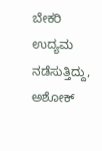ಬೇಕರಿ ಉದ್ಯಮ ನಡೆಸುತ್ತಿದ್ದು, ಅಶೋಕ್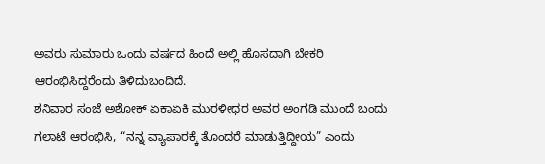ಅವರು ಸುಮಾರು ಒಂದು ವರ್ಷದ ಹಿಂದೆ ಅಲ್ಲಿ ಹೊಸದಾಗಿ ಬೇಕರಿ ಆರಂಭಿಸಿದ್ದರೆಂದು ತಿಳಿದುಬಂದಿದೆ.
ಶನಿವಾರ ಸಂಜೆ ಅಶೋಕ್ ಏಕಾಏಕಿ ಮುರಳೀಧರ ಅವರ ಅಂಗಡಿ ಮುಂದೆ ಬಂದು ಗಲಾಟೆ ಆರಂಭಿಸಿ, “ನನ್ನ ವ್ಯಾಪಾರಕ್ಕೆ ತೊಂದರೆ ಮಾಡುತ್ತಿದ್ದೀಯ” ಎಂದು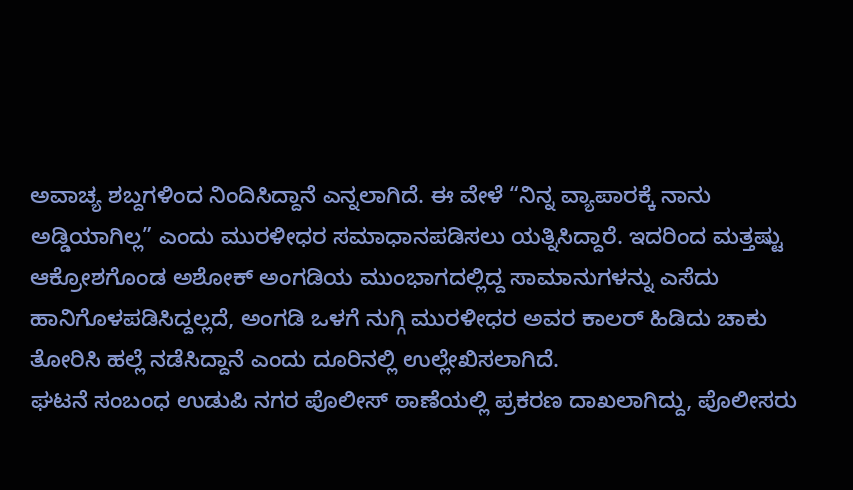ಅವಾಚ್ಯ ಶಬ್ದಗಳಿಂದ ನಿಂದಿಸಿದ್ದಾನೆ ಎನ್ನಲಾಗಿದೆ. ಈ ವೇಳೆ “ನಿನ್ನ ವ್ಯಾಪಾರಕ್ಕೆ ನಾನು ಅಡ್ಡಿಯಾಗಿಲ್ಲ” ಎಂದು ಮುರಳೀಧರ ಸಮಾಧಾನಪಡಿಸಲು ಯತ್ನಿಸಿದ್ದಾರೆ. ಇದರಿಂದ ಮತ್ತಷ್ಟು ಆಕ್ರೋಶಗೊಂಡ ಅಶೋಕ್ ಅಂಗಡಿಯ ಮುಂಭಾಗದಲ್ಲಿದ್ದ ಸಾಮಾನುಗಳನ್ನು ಎಸೆದು ಹಾನಿಗೊಳಪಡಿಸಿದ್ದಲ್ಲದೆ, ಅಂಗಡಿ ಒಳಗೆ ನುಗ್ಗಿ ಮುರಳೀಧರ ಅವರ ಕಾಲರ್ ಹಿಡಿದು ಚಾಕು ತೋರಿಸಿ ಹಲ್ಲೆ ನಡೆಸಿದ್ದಾನೆ ಎಂದು ದೂರಿನಲ್ಲಿ ಉಲ್ಲೇಖಿಸಲಾಗಿದೆ.
ಘಟನೆ ಸಂಬಂಧ ಉಡುಪಿ ನಗರ ಪೊಲೀಸ್ ಠಾಣೆಯಲ್ಲಿ ಪ್ರಕರಣ ದಾಖಲಾಗಿದ್ದು, ಪೊಲೀಸರು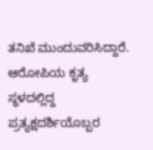ತನಿಖೆ ಮುಂದುವರಿಸಿದ್ದಾರೆ.
ಆರೋಪಿಯ ಕೃತ್ಯ ಸ್ಥಳದಲ್ಲಿದ್ದ ಪ್ರತ್ಯಕ್ಷದರ್ಶಿಯೊಬ್ಬರ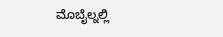ಮೊಬೈಲ್ನಲ್ಲಿ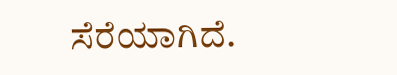ಸೆರೆಯಾಗಿದೆ.